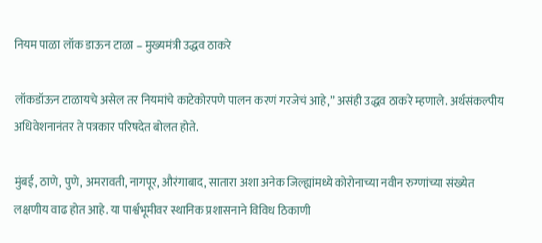नियम पाळा लॉक डाऊन टाळा – मुख्यमंत्री उद्धव ठाकरे

लॉकडॉऊन टाळायचे असेल तर नियमांचे काटेकोरपणे पालन करणं गरजेचं आहे,” असंही उद्धव ठाकरे म्हणाले. अर्थसंकल्पीय अधिवेशनानंतर ते पत्रकार परिषदेत बोलत होते.

मुंबई, ठाणे, पुणे, अमरावती, नागपूर, औरंगाबाद, सातारा अशा अनेक जिल्ह्यांमध्ये कोरोनाच्या नवीन रुग्णांच्या संख्येत लक्षणीय वाढ होत आहे. या पार्श्वभूमीवर स्थानिक प्रशासनाने विविध ठिकाणी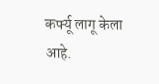कर्फ्यू लागू केला आहे.